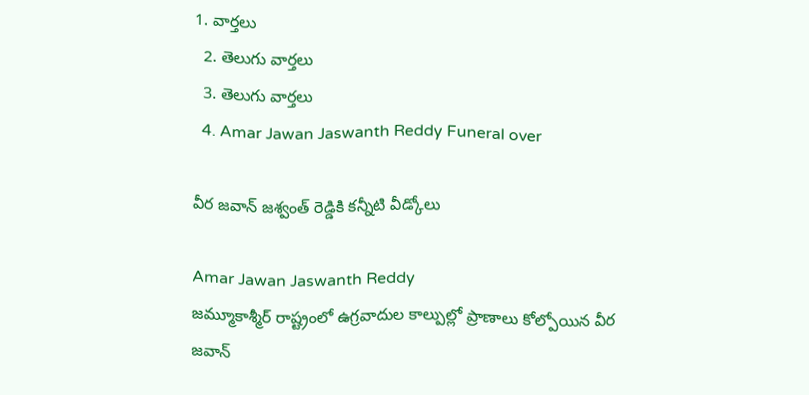1. వార్తలు
  2. తెలుగు వార్తలు
  3. తెలుగు వార్తలు
  4. Amar Jawan Jaswanth Reddy Funeral over

వీర జవాన్ జశ్వంత్ రెడ్డికి కన్నీటి వీడ్కోలు

Amar Jawan Jaswanth Reddy
జమ్మూకాశ్మీర్ రాష్ట్రంలో ఉగ్రవాదుల కాల్పుల్లో ప్రాణాలు కోల్పోయిన వీర జవాన్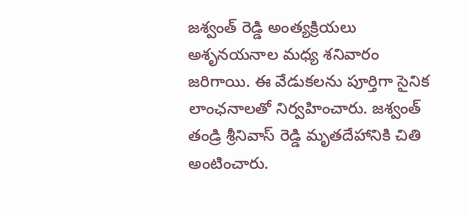జశ్వంత్ రెడ్డి అంత్యక్రియలు అశృనయనాల మధ్య శనివారం జరిగాయి. ఈ వేడుకలను పూర్తిగా సైనిక లాంఛనాలతో నిర్వహించారు. జశ్వంత్ తండ్రి శ్రీనివాస్ రెడ్డి మృతదేహానికి చితి అంటించారు.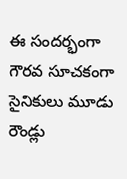ఈ సందర్భంగా గౌరవ సూచకంగా సైనికులు మూడు రౌండ్లు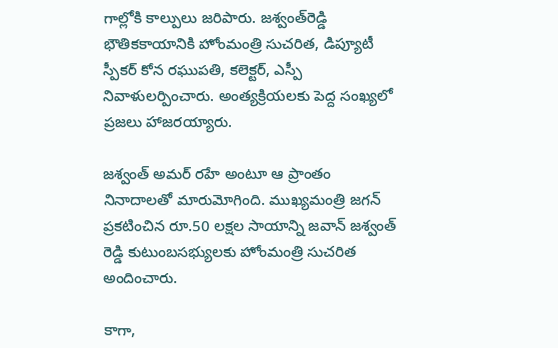గాల్లోకి కాల్పులు జరిపారు. జశ్వంత్‌రెడ్డి భౌతికకాయానికి హోంమంత్రి సుచరిత, డిప్యూటీ స్పీకర్‌ కోన రఘుపతి, కలెక్టర్‌, ఎస్పీ నివాళులర్పించారు. అంత్యక్రియలకు పెద్ద సంఖ్యలో ప్రజలు హాజరయ్యారు.

జశ్వంత్ అమర్ రహే అంటూ ఆ ప్రాంతం నినాదాలతో మారుమోగింది. ముఖ్యమంత్రి జగన్ ప్రకటించిన రూ.50 లక్షల సాయాన్ని జవాన్ జశ్వంత్ రెడ్డి కుటుంబసభ్యులకు హోంమంత్రి సుచరిత అందించారు.

కాగా,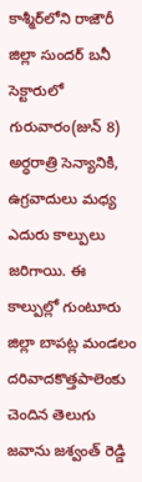కాశ్మీర్‌లోని రాజౌరీ జిల్లా సుందర్ బనీ సెక్టారులో గురువారం(జున్ 8) అర్ధరాత్రి సెన్యానికి, ఉగ్రవాదులు మధ్య ఎదురు కాల్పులు జరిగాయి. ఈ కాల్పుల్లో గుంటూరు జిల్లా బాపట్ల మండలం దరివాదకొత్తపాలెంకు చెందిన తెలుగు జవాను జశ్వంత్ రెడ్డి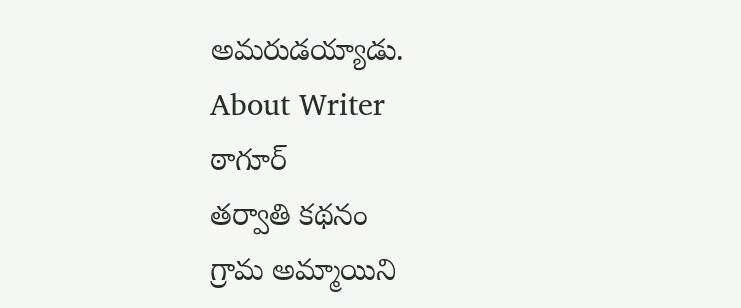అమరుడయ్యాడు.
About Writer
ఠాగూర్
తర్వాతి కథనం
గ్రామ అమ్మాయిని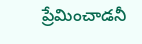ప్రేమించాడనీ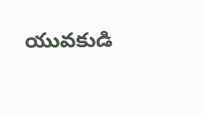యువకుడి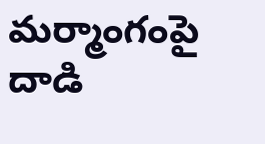మర్మాంగంపై దాడి